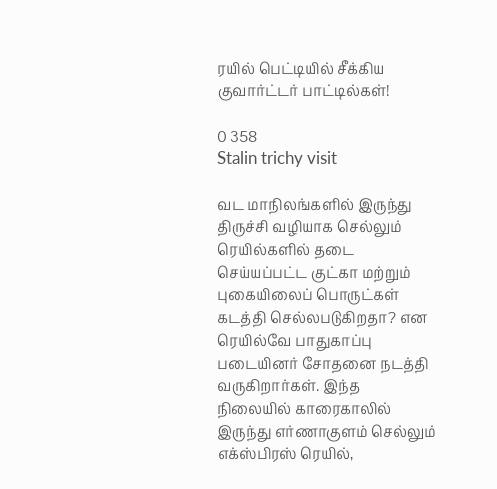ரயில் பெட்டியில் சீக்கிய குவார்ட்டர் பாட்டில்கள்!

0 358
Stalin trichy visit

வட மாநிலங்களில் இருந்து திருச்சி வழியாக செல்லும் ரெயில்களில் தடை செய்யப்பட்ட குட்கா மற்றும் புகையிலைப் பொருட்கள் கடத்தி செல்லபடுகிறதா? என ரெயில்வே பாதுகாப்பு படையினர் சோதனை நடத்தி வருகிறார்கள். இந்த நிலையில் காரைகாலில் இருந்து எர்ணாகுளம் செல்லும் எக்ஸ்பிரஸ் ரெயில்,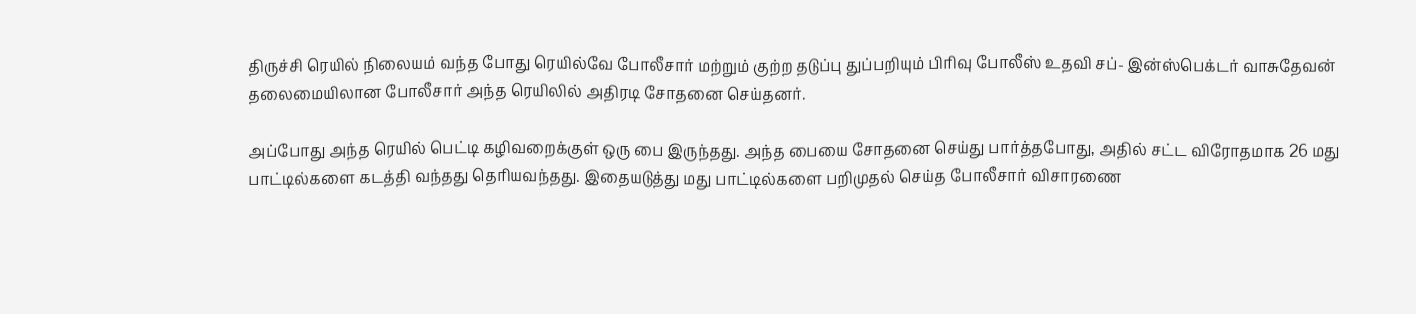திருச்சி ரெயில் நிலையம் வந்த போது ரெயில்வே போலீசார் மற்றும் குற்ற தடுப்பு துப்பறியும் பிரிவு போலீஸ் உதவி சப்- இன்ஸ்பெக்டர் வாசுதேவன் தலைமையிலான போலீசார் அந்த ரெயிலில் அதிரடி சோதனை செய்தனர்.

அப்போது அந்த ரெயில் பெட்டி கழிவறைக்குள் ஒரு பை இருந்தது. அந்த பையை சோதனை செய்து பார்த்தபோது, அதில் சட்ட விரோதமாக 26 மது பாட்டில்களை கடத்தி வந்தது தெரியவந்தது. இதையடுத்து மது பாட்டில்களை பறிமுதல் செய்த போலீசார் விசாரணை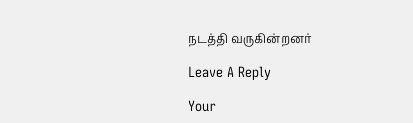நடத்தி வருகின்றனர்

Leave A Reply

Your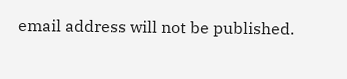email address will not be published.